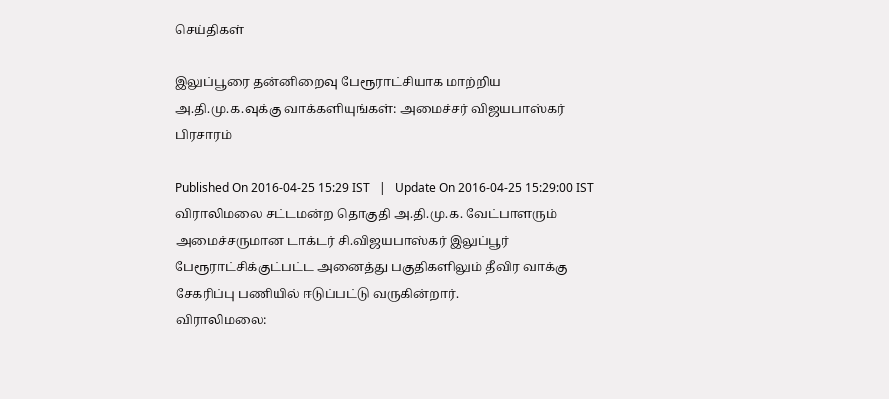செய்திகள்

இலுப்பூரை தன்னிறைவு பேரூராட்சியாக மாற்றிய அ.தி.மு.க.வுக்கு வாக்களியுங்கள்: அமைச்சர் விஜயபாஸ்கர் பிரசாரம்

Published On 2016-04-25 15:29 IST   |   Update On 2016-04-25 15:29:00 IST
விராலிமலை சட்டமன்ற தொகுதி அ.தி.மு.க. வேட்பாளரும் அமைச்சருமான டாக்டர் சி.விஜயபாஸ்கர் இலுப்பூர் பேரூராட்சிக்குட்பட்ட அனைத்து பகுதிகளிலும் தீவிர வாக்கு சேகரிப்பு பணியில் ஈடுப்பட்டு வருகின்றார்.
விராலிமலை: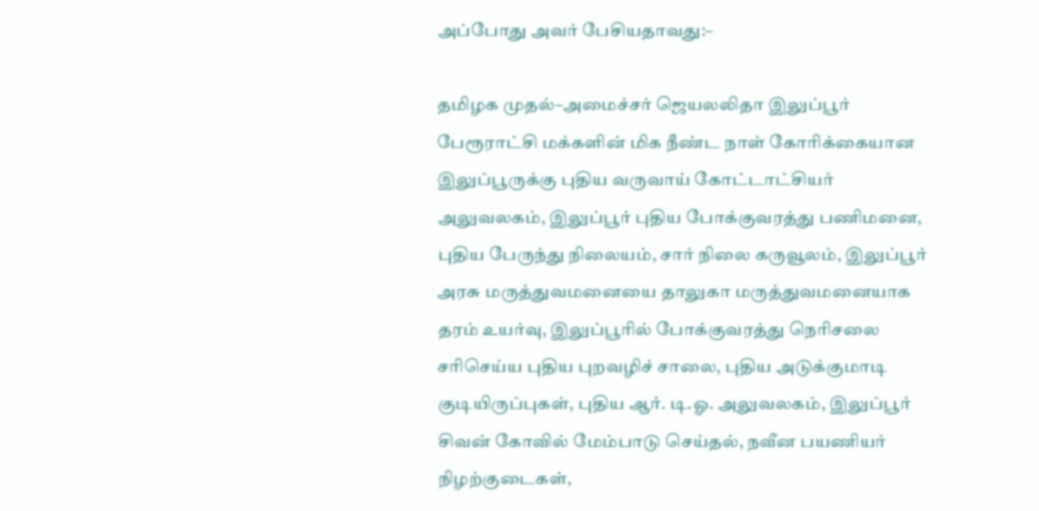அப்போது அவர் பேசியதாவது:–

தமிழக முதல்–அமைச்சர் ஜெயலலிதா இலுப்பூர் பேரூராட்சி மக்களின் மிக நீண்ட நாள் கோரிக்கையான இலுப்பூருக்கு புதிய வருவாய் கோட்டாட்சியர் அலுவலகம், இலுப்பூர் புதிய போக்குவரத்து பணிமனை, புதிய பேருந்து நிலையம், சார் நிலை கருவூலம், இலுப்பூர் அரசு மருத்துவமனையை தாலுகா மருத்துவமனையாக தரம் உயர்வு, இலுப்பூரில் போக்குவரத்து நெரிசலை சரிசெய்ய புதிய புறவழிச் சாலை, புதிய அடுக்குமாடி குடியிருப்புகள், புதிய ஆர். டி.ஓ. அலுவலகம், இலுப்பூர் சிவன் கோவில் மேம்பாடு செய்தல், நவீன பயணியர் நிழற்குடைகள்,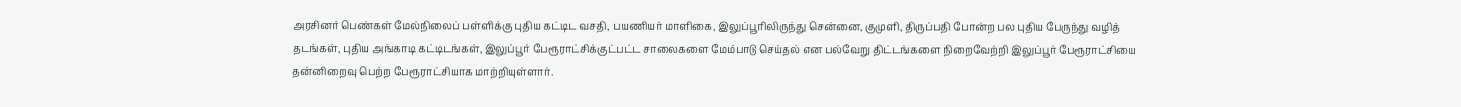அரசினர் பெண்கள் மேல்நிலைப் பள்ளிக்கு புதிய கட்டிட வசதி, பயணியர் மாளிகை, இலுப்பூரிலிருந்து சென்னை, குமுளி, திருப்பதி போன்ற பல புதிய பேருந்து வழித் தடங்கள், புதிய அங்காடி கட்டிடங்கள், இலுப்பூர் பேரூராட்சிக்குட்பட்ட சாலைகளை மேம்பாடு செய்தல் என பல்வேறு திட்டங்களை நிறைவேற்றி இலுப்பூர் பேரூராட்சியை தன்னிறைவு பெற்ற பேரூராட்சியாக மாற்றியுள்ளார்.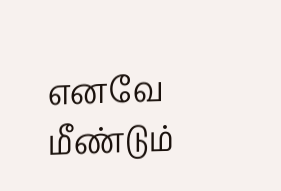எனவே மீண்டும்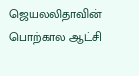ஜெயலலிதாவின் பொற்கால ஆட்சி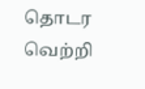தொடர வெற்றி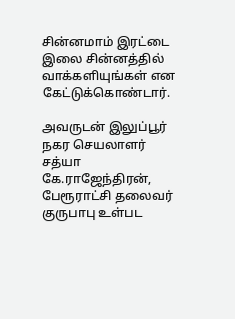சின்னமாம் இரட்டை இலை சின்னத்தில் வாக்களியுங்கள் என கேட்டுக்கொண்டார்.

அவருடன் இலுப்பூர் நகர செயலாளர் சத்யா கே.ராஜேந்திரன், பேரூராட்சி தலைவர் குருபாபு உள்பட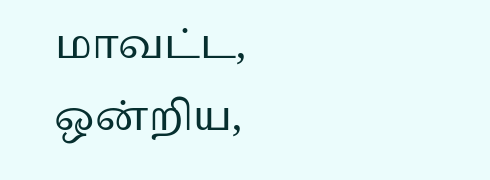மாவட்ட, ஒன்றிய,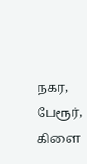நகர, பேரூர், கிளை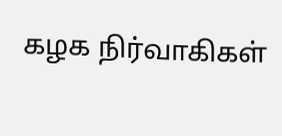கழக நிர்வாகிகள்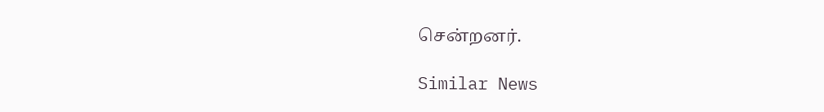சென்றனர்.

Similar News